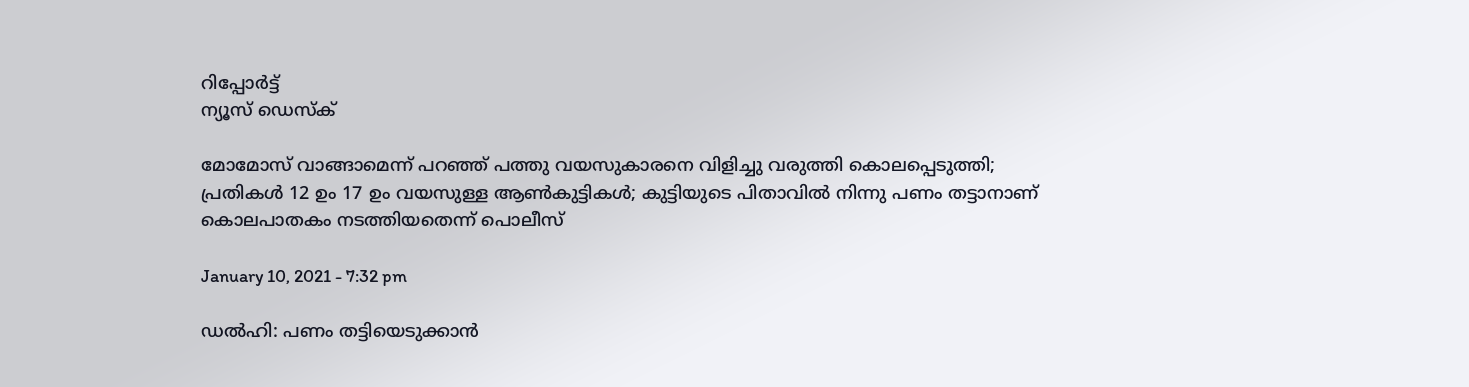റിപ്പോര്‍ട്ട്
ന്യൂസ് ഡെസ്ക്

മോമോസ് വാങ്ങാമെന്ന് പറഞ്ഞ് പത്തു വയസുകാരനെ വിളിച്ചു വരുത്തി കൊലപ്പെടുത്തി; പ്രതികൾ 12 ഉം 17 ഉം വയസുള്ള ആൺകുട്ടികൾ; കുട്ടിയുടെ പിതാവില്‍ നിന്നു പണം തട്ടാനാണ് കൊലപാതകം നടത്തിയതെന്ന് പൊലീസ്

January 10, 2021 - 7:32 pm

ഡല്‍ഹി: പണം തട്ടിയെടുക്കാൻ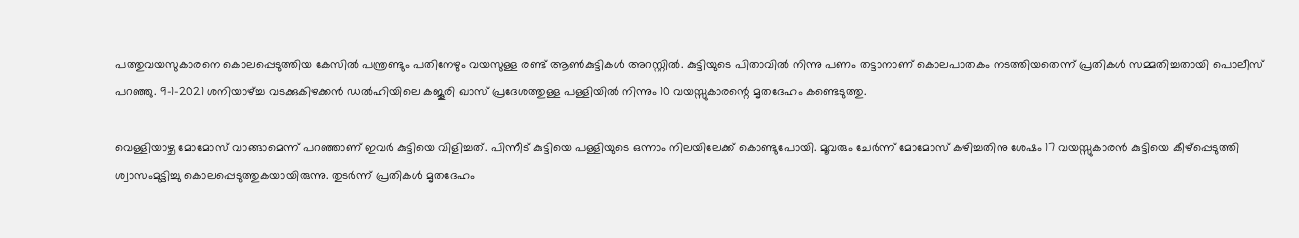പത്തുവയസുകാരനെ കൊലപ്പെടുത്തിയ കേസില്‍ പന്ത്രണ്ടും പതിനേഴും വയസുള്ള രണ്ട് ആണ്‍കുട്ടികള്‍ അറസ്റ്റില്‍. കുട്ടിയുടെ പിതാവില്‍ നിന്നു പണം തട്ടാനാണ് കൊലപാതകം നടത്തിയതെന്ന് പ്രതികള്‍ സമ്മതിച്ചതായി പൊലീസ് പറഞ്ഞു. 9-1-2021 ശനിയാഴ്ച്ച വടക്കുകിഴക്കന്‍ ഡല്‍ഹിയിലെ കജൂരി ഖാസ് പ്രദേശത്തുള്ള പള്ളിയില്‍ നിന്നും 10 വയസ്സുകാരന്റെ മൃതദേഹം കണ്ടെടുത്തു.

വെള്ളിയാഴ്ച മോമോസ് വാങ്ങാമെന്ന് പറഞ്ഞാണ് ഇവർ കുട്ടിയെ വിളിച്ചത്. പിന്നീട് കുട്ടിയെ പള്ളിയുടെ ഒന്നാം നിലയിലേക്ക് കൊണ്ടുപോയി. മൂവരും ചേര്‍ന്ന് മോമോസ് കഴിച്ചതിനു ശേഷം 17 വയസ്സുകാരന്‍ കുട്ടിയെ കീഴ്‌പ്പെടുത്തി ശ്വാസംമുട്ടിച്ചു കൊലപ്പെടുത്തുകയായിരുന്നു. തുടര്‍ന്ന് പ്രതികള്‍ മൃതദേഹം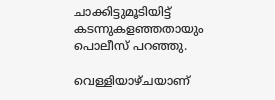ചാക്കിട്ടുമൂടിയിട്ട് കടന്നുകളഞ്ഞതായും പൊലീസ് പറഞ്ഞു.

വെള്ളിയാഴ്ചയാണ്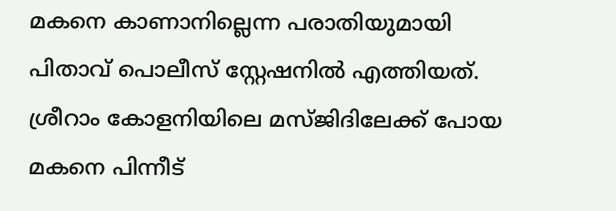മകനെ കാണാനില്ലെന്ന പരാതിയുമായി പിതാവ് പൊലീസ് സ്റ്റേഷനില്‍ എത്തിയത്. ശ്രീറാം കോളനിയിലെ മസ്ജിദിലേക്ക് പോയ മകനെ പിന്നീട്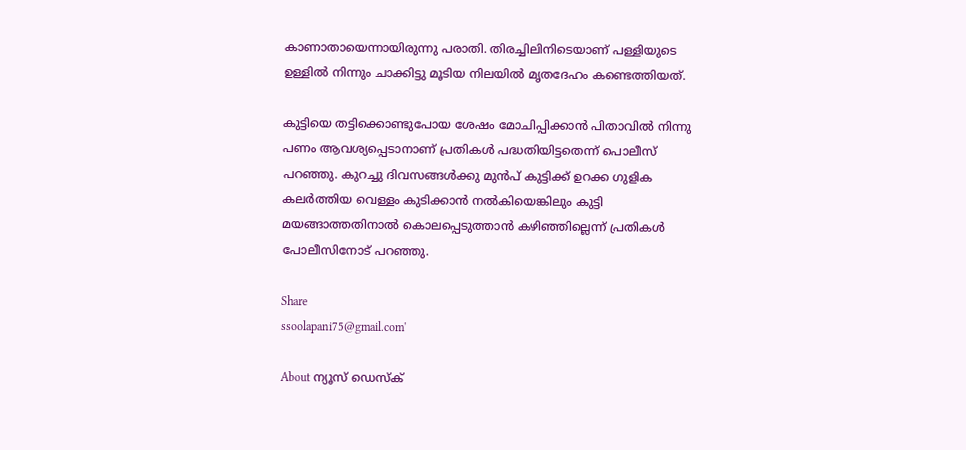കാണാതായെന്നായിരുന്നു പരാതി. തിരച്ചിലിനിടെയാണ് പള്ളിയുടെ ഉള്ളിൽ നിന്നും ചാക്കിട്ടു മൂടിയ നിലയില്‍ മൃതദേഹം കണ്ടെത്തിയത്.

കുട്ടിയെ തട്ടിക്കൊണ്ടുപോയ ശേഷം മോചിപ്പിക്കാന്‍ പിതാവില്‍ നിന്നു പണം ആവശ്യപ്പെടാനാണ് പ്രതികള്‍ പദ്ധതിയിട്ടതെന്ന് പൊലീസ് പറഞ്ഞു. കുറച്ചു ദിവസങ്ങള്‍ക്കു മുന്‍പ് കുട്ടിക്ക് ഉറക്ക ഗുളിക കലര്‍ത്തിയ വെള്ളം കുടിക്കാന്‍ നല്‍കിയെങ്കിലും കുട്ടി മയങ്ങാത്തതിനാൽ കൊലപ്പെടുത്താൻ കഴിഞ്ഞില്ലെന്ന് പ്രതികൾ പോലീസിനോട് പറഞ്ഞു.

Share
ssoolapani75@gmail.com'

About ന്യൂസ് ഡെസ്ക്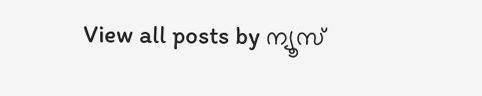View all posts by ന്യൂസ്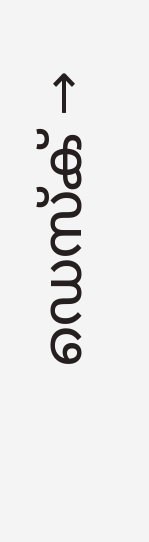ഡെസ്ക് →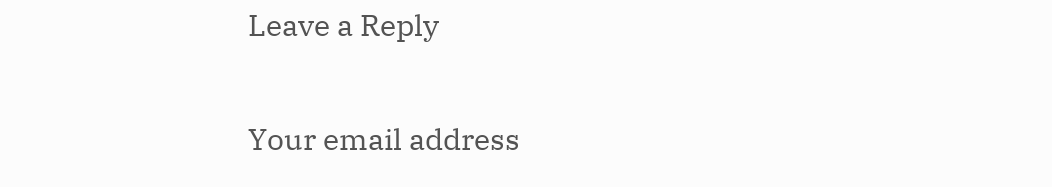Leave a Reply

Your email address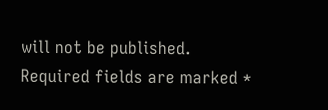will not be published. Required fields are marked *